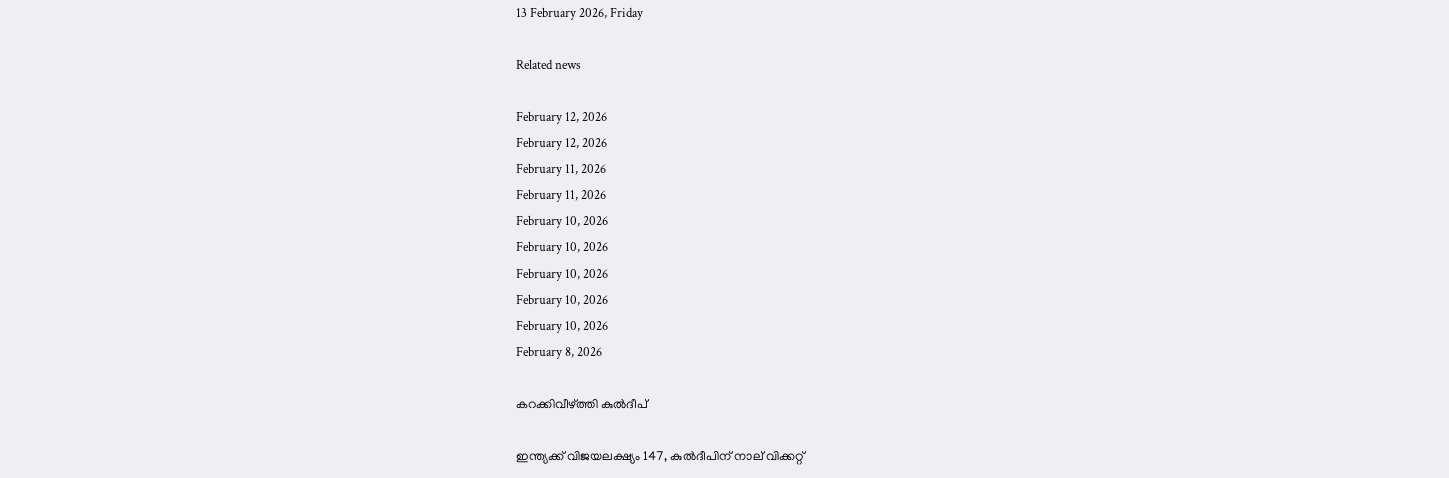13 February 2026, Friday

Related news

February 12, 2026
February 12, 2026
February 11, 2026
February 11, 2026
February 10, 2026
February 10, 2026
February 10, 2026
February 10, 2026
February 10, 2026
February 8, 2026

കറക്കിവീഴ്‌ത്തി കുല്‍ദീപ്

ഇന്ത്യക്ക് വിജയലക്ഷ്യം 147, കുല്‍ദീപിന് നാല് വിക്കറ്റ്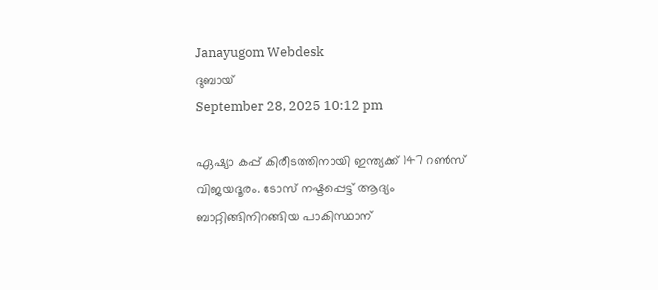Janayugom Webdesk
ദുബായ്
September 28, 2025 10:12 pm

ഏഷ്യാ കപ്പ് കിരീടത്തിനായി ഇന്ത്യക്ക് 147 റണ്‍സ് വിജയദൂരം. ടോസ് നഷ്ടപ്പെട്ട് ആദ്യം ബാറ്റിങ്ങിനിറങ്ങിയ പാകിസ്ഥാന്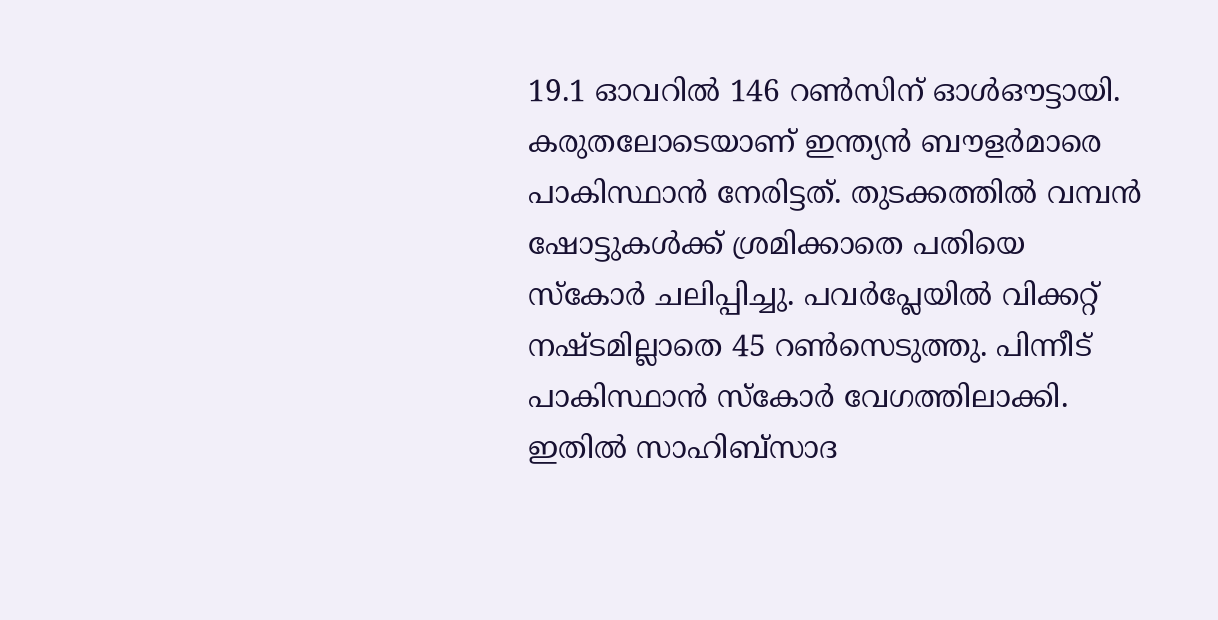19.1 ഓവറില്‍ 146 റണ്‍സിന് ഓള്‍ഔട്ടായി. കരുതലോടെയാണ് ഇന്ത്യന്‍ ബൗളര്‍മാരെ പാകിസ്ഥാന്‍ നേരിട്ടത്. തുടക്കത്തില്‍ വമ്പന്‍ ഷോട്ടുകള്‍ക്ക് ശ്രമിക്കാതെ പതിയെ സ്കോര്‍ ചലിപ്പിച്ചു. പവര്‍പ്ലേയില്‍ വിക്കറ്റ് നഷ്ടമില്ലാതെ 45 റണ്‍സെടുത്തു. പിന്നീട് പാകിസ്ഥാന്‍ സ്കോര്‍ വേഗത്തിലാക്കി. ഇതില്‍ സാഹിബ്സാദ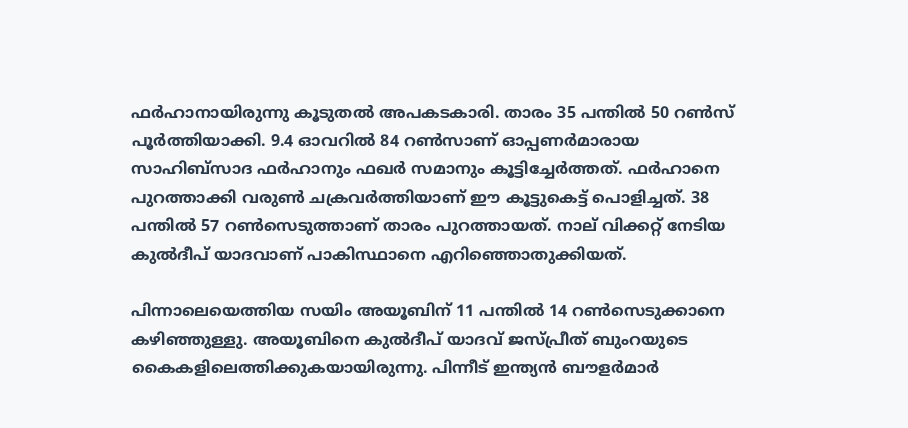ഫര്‍ഹാനായിരുന്നു കൂടുതല്‍ അപകടകാരി. താരം 35 പന്തില്‍ 50 റണ്‍സ് പൂര്‍ത്തിയാക്കി. 9.4 ഓവറില്‍ 84 റണ്‍സാണ് ഓപ്പണര്‍മാരായ സാഹിബ്സാദ ഫര്‍ഹാനും ഫഖര്‍ സമാനും കൂട്ടിച്ചേര്‍ത്തത്. ഫര്‍ഹാനെ പുറത്താക്കി വരുണ്‍ ചക്രവര്‍ത്തിയാണ് ഈ കൂട്ടുകെട്ട് പൊളിച്ചത്. 38 പന്തില്‍ 57 റണ്‍സെടുത്താണ് താരം പുറത്തായത്. നാല് വിക്കറ്റ് നേടിയ കുല്‍ദീപ് യാദവാണ് പാകിസ്ഥാനെ എറിഞ്ഞൊതുക്കിയത്.

പിന്നാലെയെത്തിയ സയിം അയൂബിന് 11 പന്തില്‍ 14 റണ്‍സെടുക്കാനെ കഴിഞ്ഞുള്ളു. അയൂബിനെ കുല്‍ദീപ് യാദവ് ജസ്പ്രീത് ബുംറയുടെ കൈകളിലെത്തിക്കുകയായിരുന്നു. പിന്നീട് ഇന്ത്യന്‍ ബൗളര്‍മാര്‍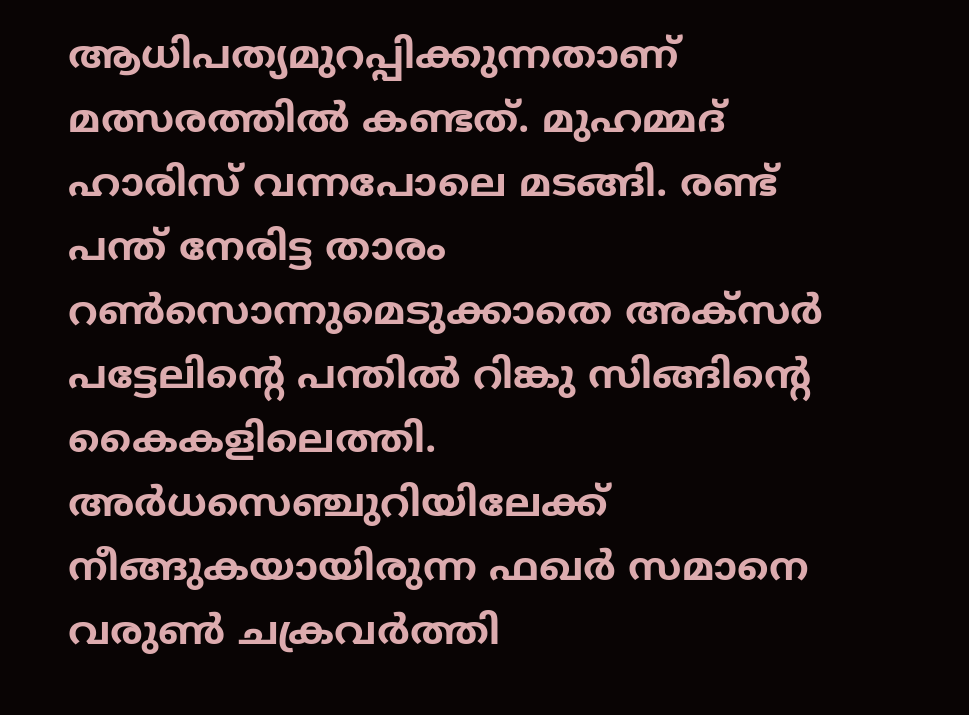ആധിപത്യമുറപ്പിക്കുന്നതാണ് മത്സരത്തില്‍ കണ്ടത്. മുഹമ്മദ് ഹാരിസ് വന്നപോലെ മടങ്ങി. രണ്ട് പന്ത് നേരിട്ട താരം റണ്‍സൊന്നുമെടുക്കാതെ അക്സര്‍ പട്ടേലിന്റെ പന്തില്‍ റിങ്കു സിങ്ങിന്റെ കൈകളിലെത്തി. അര്‍ധസെഞ്ചുറിയിലേക്ക് നീങ്ങുകയായിരുന്ന ഫഖര്‍ സമാനെ വരുണ്‍ ചക്രവര്‍ത്തി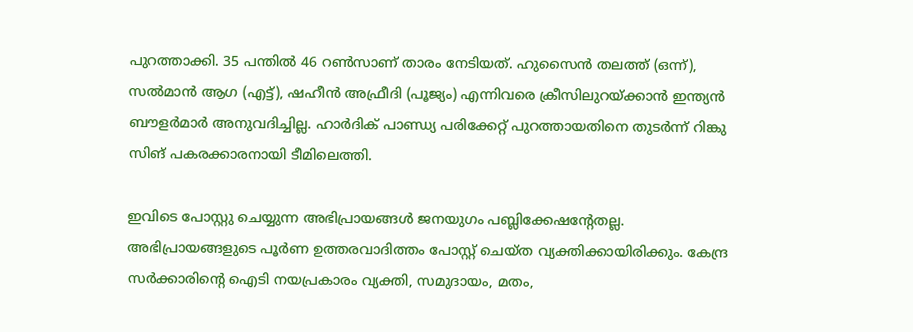പുറത്താക്കി. 35 പന്തില്‍ 46 റണ്‍സാണ് താരം നേടിയത്. ഹുസൈന്‍ തലത്ത് (ഒന്ന്), സല്‍മാന്‍ ആഗ (എട്ട്), ഷഹീന്‍ അഫ്രീദി (പൂജ്യം) എന്നിവരെ ക്രീസിലുറയ്ക്കാന്‍ ഇന്ത്യന്‍ ബൗളര്‍മാര്‍ അനുവദിച്ചില്ല. ഹാര്‍ദിക് പാണ്ഡ്യ പരിക്കേറ്റ് പുറത്തായതിനെ തുടര്‍ന്ന് റിങ്കു സിങ് പകരക്കാരനായി ടീമിലെത്തി.

ഇവിടെ പോസ്റ്റു ചെയ്യുന്ന അഭിപ്രായങ്ങള്‍ ജനയുഗം പബ്ലിക്കേഷന്റേതല്ല. അഭിപ്രായങ്ങളുടെ പൂര്‍ണ ഉത്തരവാദിത്തം പോസ്റ്റ് ചെയ്ത വ്യക്തിക്കായിരിക്കും. കേന്ദ്ര സര്‍ക്കാരിന്റെ ഐടി നയപ്രകാരം വ്യക്തി, സമുദായം, മതം,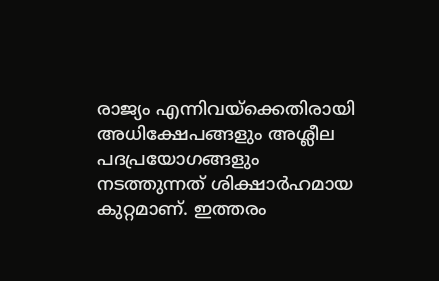രാജ്യം എന്നിവയ്‌ക്കെതിരായി അധിക്ഷേപങ്ങളും അശ്ലീല പദപ്രയോഗങ്ങളും നടത്തുന്നത് ശിക്ഷാര്‍ഹമായ കുറ്റമാണ്. ഇത്തരം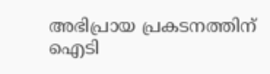അഭിപ്രായ പ്രകടനത്തിന് ഐടി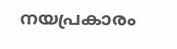നയപ്രകാരം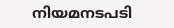നിയമനടപടി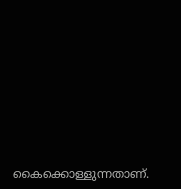കൈക്കൊള്ളുന്നതാണ്.